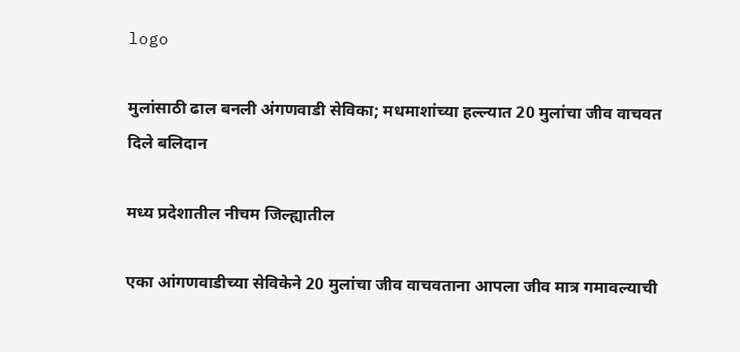logo

मुलांसाठी ढाल बनली अंगणवाडी सेविका; मधमाशांच्या हल्ल्यात 20 मुलांचा जीव वाचवत दिले बलिदान

मध्य प्रदेशातील नीचम जिल्ह्यातील

एका आंगणवाडीच्या सेविकेने 20 मुलांचा जीव वाचवताना आपला जीव मात्र गमावल्याची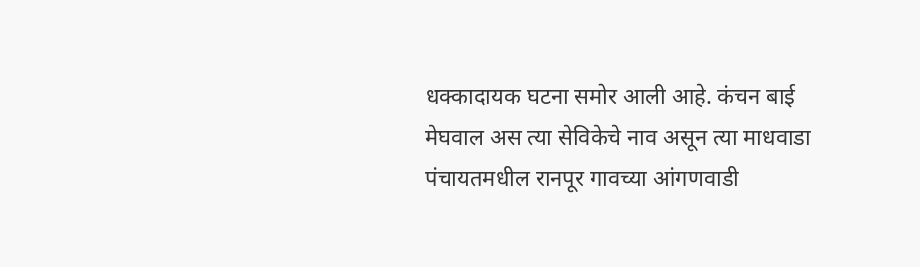धक्कादायक घटना समोर आली आहे. कंचन बाई मेघवाल अस त्या सेविकेचे नाव असून त्या माधवाडा पंचायतमधील रानपूर गावच्या आंगणवाडी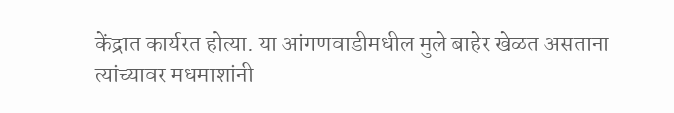केंद्रात कार्यरत होत्या. या आंगणवाडीमधील मुले बाहेर खेळत असताना त्यांच्यावर मधमाशांनी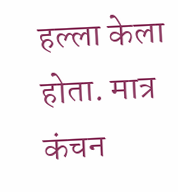हल्ला केला होता. मात्र कंचन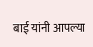बाई यांनी आपल्या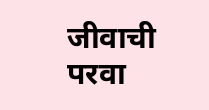जीवाची परवा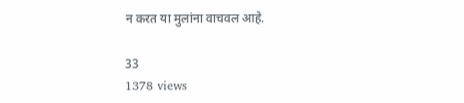न करत या मुलांना वाचवल आहे.

33
1378 views